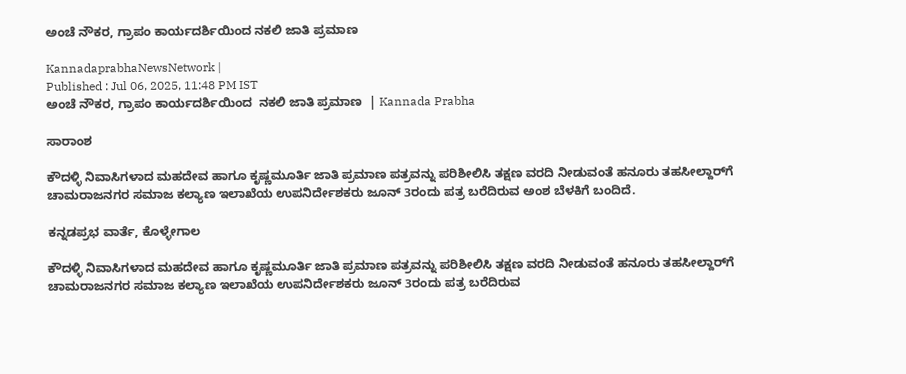ಅಂಚೆ ನೌಕರ, ಗ್ರಾಪಂ ಕಾರ್ಯದರ್ಶಿಯಿಂದ ನಕಲಿ ಜಾತಿ ಪ್ರಮಾಣ

KannadaprabhaNewsNetwork |
Published : Jul 06, 2025, 11:48 PM IST
ಅಂಚೆ ನೌಕರ, ಗ್ರಾಪಂ ಕಾರ್ಯದರ್ಶಿಯಿಂದ  ನಕಲಿ ಜಾತಿ ಪ್ರಮಾಣ  | Kannada Prabha

ಸಾರಾಂಶ

ಕೌದಳ್ಳಿ ನಿವಾಸಿಗಳಾದ ಮಹದೇವ ಹಾಗೂ ಕೃಷ್ಣಮೂರ್ತಿ ಜಾತಿ ಪ್ರಮಾಣ ಪತ್ರವನ್ನು ಪರಿಶೀಲಿಸಿ ತಕ್ಷಣ ವರದಿ ನೀಡುವಂತೆ ಹನೂರು ತಹಸೀಲ್ದಾರ್‌ಗೆ ಚಾಮರಾಜನಗರ ಸಮಾಜ ಕಲ್ಯಾಣ ಇಲಾಖೆಯ ಉಪನಿರ್ದೇಶಕರು ಜೂನ್ 3ರಂದು ಪತ್ರ ಬರೆದಿರುವ ಅಂಶ ಬೆಳಕಿಗೆ ಬಂದಿದೆ.

ಕನ್ನಡಪ್ರಭ ವಾರ್ತೆ, ಕೊಳ್ಳೇಗಾಲ

ಕೌದಳ್ಳಿ ನಿವಾಸಿಗಳಾದ ಮಹದೇವ ಹಾಗೂ ಕೃಷ್ಣಮೂರ್ತಿ ಜಾತಿ ಪ್ರಮಾಣ ಪತ್ರವನ್ನು ಪರಿಶೀಲಿಸಿ ತಕ್ಷಣ ವರದಿ ನೀಡುವಂತೆ ಹನೂರು ತಹಸೀಲ್ದಾರ್‌ಗೆ ಚಾಮರಾಜನಗರ ಸಮಾಜ ಕಲ್ಯಾಣ ಇಲಾಖೆಯ ಉಪನಿರ್ದೇಶಕರು ಜೂನ್ 3ರಂದು ಪತ್ರ ಬರೆದಿರುವ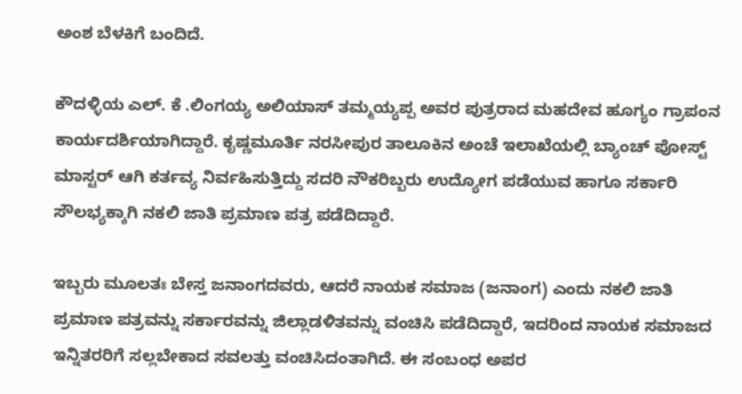ಅಂಶ ಬೆಳಕಿಗೆ ಬಂದಿದೆ.

ಕೌದಳ್ಳಿಯ ಎಲ್. ಕೆ .ಲಿಂಗಯ್ಯ ಅಲಿಯಾಸ್ ತಮ್ಮಯ್ಯಪ್ಪ ಅವರ ಪುತ್ರರಾದ ಮಹದೇವ ಹೂಗ್ಯಂ ಗ್ರಾಪಂನ ಕಾರ್ಯದರ್ಶಿಯಾಗಿದ್ದಾರೆ. ಕೃಷ್ಣಮೂರ್ತಿ ನರಸೀಪುರ ತಾಲೂಕಿನ ಅಂಚೆ ಇಲಾಖೆಯಲ್ಲಿ ಬ್ಯಾಂಚ್ ಪೋಸ್ಟ್ ಮಾಸ್ಟರ್ ಆಗಿ ಕರ್ತವ್ಯ ನಿರ್ವಹಿಸುತ್ತಿದ್ದು ಸದರಿ ನೌಕರಿಬ್ಬರು ಉದ್ಯೋಗ ಪಡೆಯುವ ಹಾಗೂ ಸರ್ಕಾರಿ ಸೌಲಭ್ಯಕ್ಕಾಗಿ ನಕಲಿ ಜಾತಿ ಪ್ರಮಾಣ ಪತ್ರ ಪಡೆದಿದ್ದಾರೆ.

ಇಬ್ಬರು ಮೂಲತಃ ಬೇಸ್ತ ಜನಾಂಗದವರು, ಆದರೆ ನಾಯಕ ಸಮಾಜ (ಜನಾಂಗ) ಎಂದು ನಕಲಿ ಜಾತಿ ಪ್ರಮಾಣ ಪತ್ರವನ್ನು ಸರ್ಕಾರವನ್ನು ಜಿಲ್ಲಾಡಳಿತವನ್ನು ವಂಚಿಸಿ ಪಡೆದಿದ್ದಾರೆ, ಇದರಿಂದ ನಾಯಕ ಸಮಾಜದ ಇನ್ನಿತರರಿಗೆ ಸಲ್ಲಬೇಕಾದ ಸವಲತ್ತು ವಂಚಿಸಿದಂತಾಗಿದೆ. ಈ ಸಂಬಂಧ ಅಪರ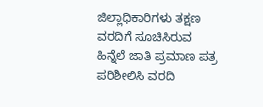ಜಿಲ್ಲಾಧಿಕಾರಿಗಳು ತಕ್ಷಣ ವರದಿಗೆ ಸೂಚಿಸಿರುವ ಹಿನ್ನೆಲೆ ಜಾತಿ ಪ್ರಮಾಣ ಪತ್ರ ಪರಿಶೀಲಿಸಿ ವರದಿ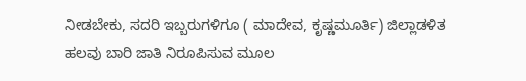ನೀಡಬೇಕು, ಸದರಿ ಇಬ್ಬರುಗಳಿಗೂ ( ಮಾದೇವ, ಕೃಷ್ಣಮೂರ್ತಿ) ಜಿಲ್ಲಾಡಳಿತ ಹಲವು ಬಾರಿ ಜಾತಿ ನಿರೂಪಿಸುವ ಮೂಲ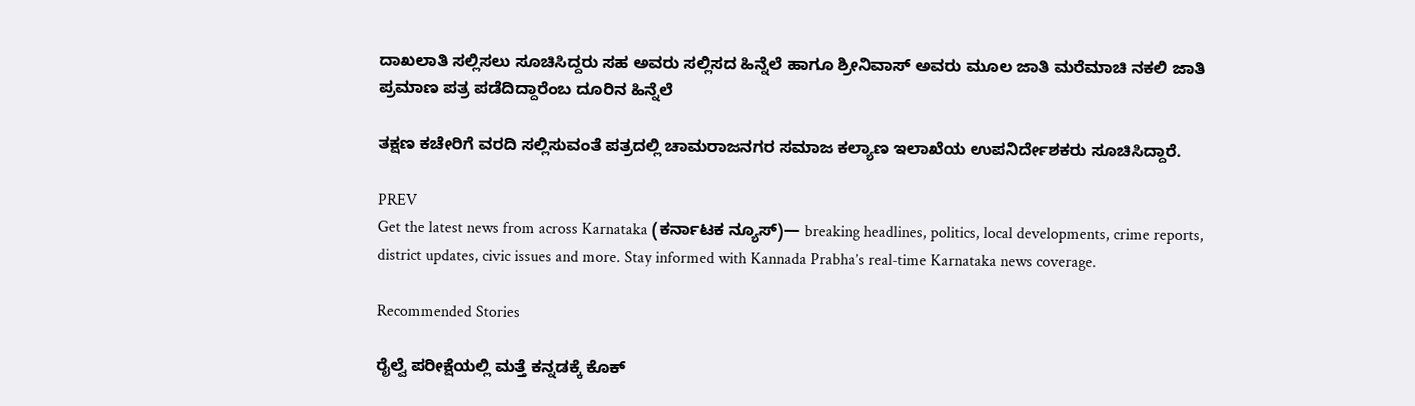ದಾಖಲಾತಿ ಸಲ್ಲಿಸಲು ಸೂಚಿಸಿದ್ದರು ಸಹ ಅವರು ಸಲ್ಲಿಸದ ಹಿನ್ನೆಲೆ ಹಾಗೂ ಶ್ರೀನಿವಾಸ್ ಅವರು ಮೂಲ ಜಾತಿ ಮರೆಮಾಚಿ ನಕಲಿ ಜಾತಿ ಪ್ರಮಾಣ ಪತ್ರ ಪಡೆದಿದ್ದಾರೆಂಬ ದೂರಿನ ಹಿನ್ನೆಲೆ

ತಕ್ಷಣ ಕಚೇರಿಗೆ ವರದಿ ಸಲ್ಲಿಸುವಂತೆ ಪತ್ರದಲ್ಲಿ ಚಾಮರಾಜನಗರ ಸಮಾಜ ಕಲ್ಯಾಣ ಇಲಾಖೆಯ ಉಪನಿರ್ದೇಶಕರು ಸೂಚಿಸಿದ್ದಾರೆ.

PREV
Get the latest news from across Karnataka (ಕರ್ನಾಟಕ ನ್ಯೂಸ್)— breaking headlines, politics, local developments, crime reports, district updates, civic issues and more. Stay informed with Kannada Prabha’s real‑time Karnataka news coverage.

Recommended Stories

ರೈಲ್ವೆ ಪರೀಕ್ಷೆಯಲ್ಲಿ ಮತ್ತೆ ಕನ್ನಡಕ್ಕೆ ಕೊಕ್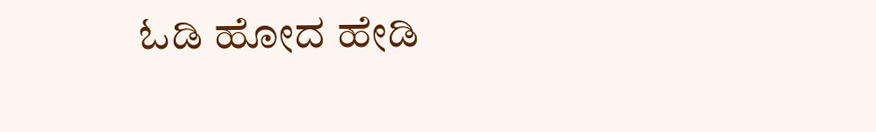ಓಡಿ ಹೋದ ಹೇಡಿ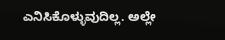ಎನಿಸಿಕೊಳ್ಳುವುದಿಲ್ಲ. ಅಲ್ಲೇ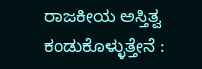ರಾಜಕೀಯ ಅಸ್ತಿತ್ವ ಕಂಡುಕೊಳ್ಳುತ್ತೇನೆ :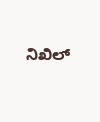ನಿಖಿಲ್‌